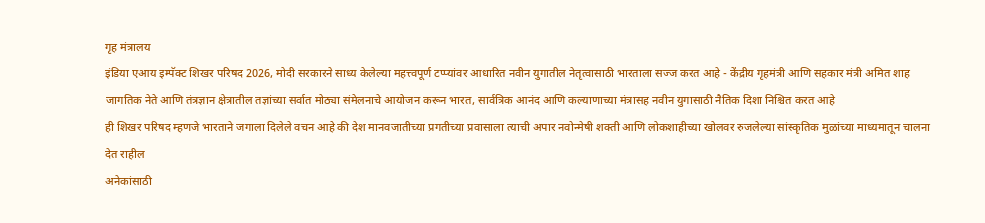गृह मंत्रालय
इंडिया एआय इम्पॅक्ट शिखर परिषद 2026, मोदी सरकारने साध्य केलेल्या महत्त्वपूर्ण टप्प्यांवर आधारित नवीन युगातील नेतृत्वासाठी भारताला सज्ज करत आहे - केंद्रीय गृहमंत्री आणि सहकार मंत्री अमित शाह
जागतिक नेते आणि तंत्रज्ञान क्षेत्रातील तज्ञांच्या सर्वात मोठ्या संमेलनाचे आयोजन करून भारत, सार्वत्रिक आनंद आणि कल्याणाच्या मंत्रासह नवीन युगासाठी नैतिक दिशा निश्चित करत आहे
ही शिखर परिषद म्हणजे भारताने जगाला दिलेले वचन आहे की देश मानवजातीच्या प्रगतीच्या प्रवासाला त्याची अपार नवोन्मेषी शक्ती आणि लोकशाहीच्या खोलवर रुजलेल्या सांस्कृतिक मुळांच्या माध्यमातून चालना देत राहील
अनेकांसाठी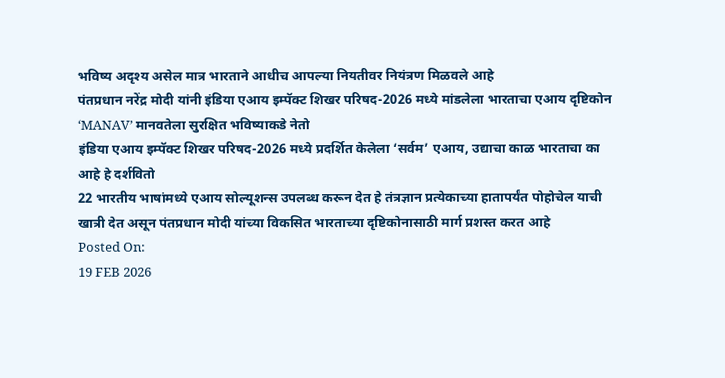भविष्य अदृश्य असेल मात्र भारताने आधीच आपल्या नियतीवर नियंत्रण मिळवले आहे
पंतप्रधान नरेंद्र मोदी यांनी इंडिया एआय इम्पॅक्ट शिखर परिषद-2026 मध्ये मांडलेला भारताचा एआय दृष्टिकोन ‘MANAV’ मानवतेला सुरक्षित भविष्याकडे नेतो
इंडिया एआय इम्पॅक्ट शिखर परिषद-2026 मध्ये प्रदर्शित केलेला ‘सर्वम’ एआय, उद्याचा काळ भारताचा का आहे हे दर्शवितो
22 भारतीय भाषांमध्ये एआय सोल्यूशन्स उपलब्ध करून देत हे तंत्रज्ञान प्रत्येकाच्या हातापर्यंत पोहोचेल याची खात्री देत असून पंतप्रधान मोदी यांच्या विकसित भारताच्या दृष्टिकोनासाठी मार्ग प्रशस्त करत आहे
Posted On:
19 FEB 2026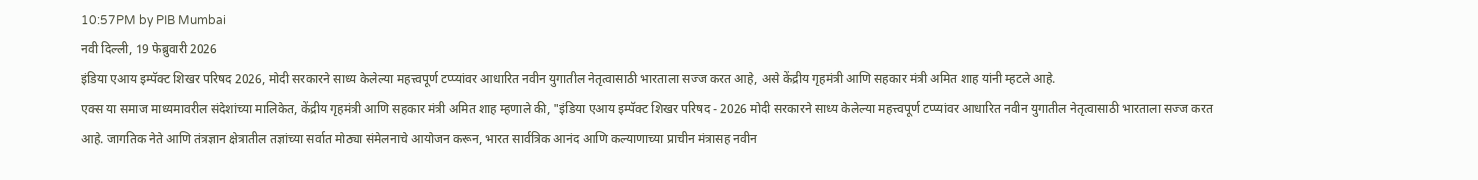10:57PM by PIB Mumbai
नवी दिल्ली, 19 फेब्रुवारी 2026
इंडिया एआय इम्पॅक्ट शिखर परिषद 2026, मोदी सरकारने साध्य केलेल्या महत्त्वपूर्ण टप्प्यांवर आधारित नवीन युगातील नेतृत्वासाठी भारताला सज्ज करत आहे, असे केंद्रीय गृहमंत्री आणि सहकार मंत्री अमित शाह यांनी म्हटले आहे.
एक्स या समाज माध्यमावरील संदेशांच्या मालिकेत, केंद्रीय गृहमंत्री आणि सहकार मंत्री अमित शाह म्हणाले की, "इंडिया एआय इम्पॅक्ट शिखर परिषद - 2026 मोदी सरकारने साध्य केलेल्या महत्त्वपूर्ण टप्प्यांवर आधारित नवीन युगातील नेतृत्वासाठी भारताला सज्ज करत आहे. जागतिक नेते आणि तंत्रज्ञान क्षेत्रातील तज्ञांच्या सर्वात मोठ्या संमेलनाचे आयोजन करून, भारत सार्वत्रिक आनंद आणि कल्याणाच्या प्राचीन मंत्रासह नवीन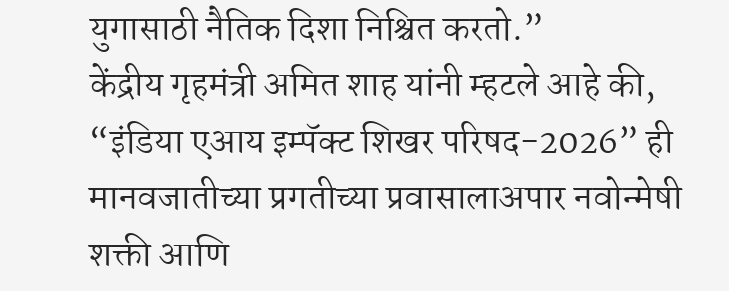युगासाठी नैतिक दिशा निश्चित करतो.”
केंद्रीय गृहमंत्री अमित शाह यांनी म्हटले आहे की, “इंडिया एआय इम्पॅक्ट शिखर परिषद-2026” ही मानवजातीच्या प्रगतीच्या प्रवासालाअपार नवोन्मेषी शक्ती आणि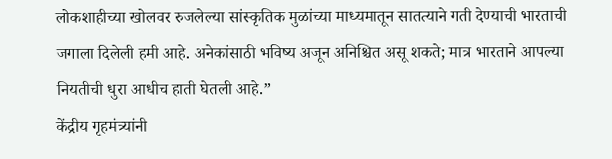लोकशाहीच्या खोलवर रुजलेल्या सांस्कृतिक मुळांच्या माध्यमातून सातत्याने गती देण्याची भारताची जगाला दिलेली हमी आहे. अनेकांसाठी भविष्य अजून अनिश्चित असू शकते; मात्र भारताने आपल्या नियतीची धुरा आधीच हाती घेतली आहे.”
केंद्रीय गृहमंत्र्यांनी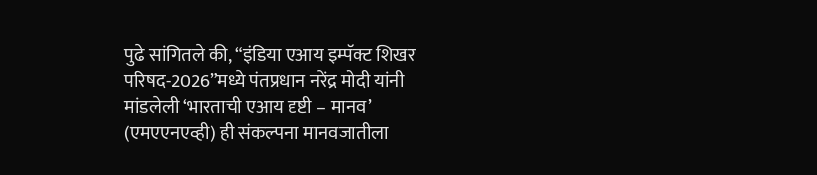पुढे सांगितले की, “इंडिया एआय इम्पॅक्ट शिखर परिषद-2026”मध्ये पंतप्रधान नरेंद्र मोदी यांनी मांडलेली ‘भारताची एआय दृष्टी – मानव’ (एमएएनएव्ही) ही संकल्पना मानवजातीला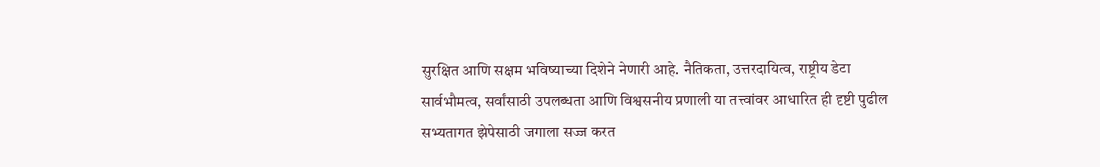सुरक्षित आणि सक्षम भविष्याच्या दिशेने नेणारी आहे. नैतिकता, उत्तरदायित्व, राष्ट्रीय डेटा सार्वभौमत्व, सर्वांसाठी उपलब्धता आणि विश्वसनीय प्रणाली या तत्त्वांवर आधारित ही दृष्टी पुढील सभ्यतागत झेपेसाठी जगाला सज्ज करत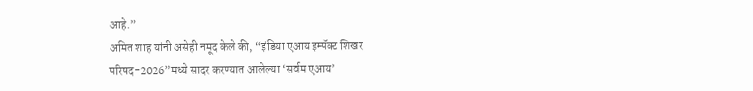आहे.”
अमित शाह यांनी असेही नमूद केले की, “इंडिया एआय इम्पॅक्ट शिखर परिषद-2026”मध्ये सादर करण्यात आलेल्या ‘सर्वम एआय’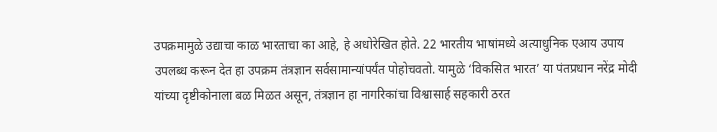उपक्रमामुळे उद्याचा काळ भारताचा का आहे, हे अधोरेखित होते. 22 भारतीय भाषांमध्ये अत्याधुनिक एआय उपाय उपलब्ध करून देत हा उपक्रम तंत्रज्ञान सर्वसामान्यांपर्यंत पोहोचवतो. यामुळे ‘विकसित भारत’ या पंतप्रधान नरेंद्र मोदी यांच्या दृष्टीकोनाला बळ मिळत असून, तंत्रज्ञान हा नागरिकांचा विश्वासार्ह सहकारी ठरत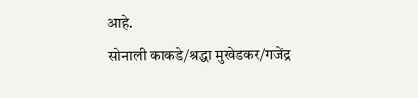आहे.
सोनाली काकडे/श्रद्धा मुखेडकर/गजेंद्र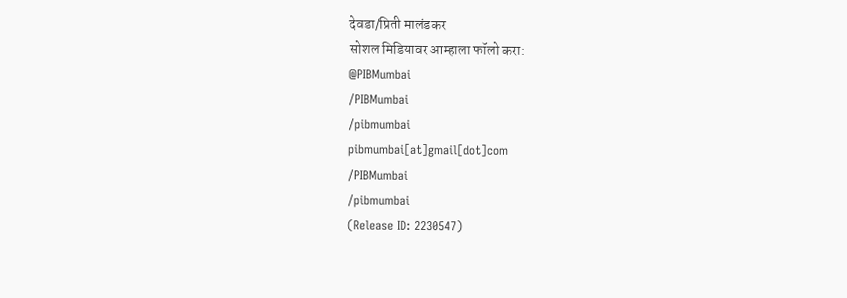देवडा/प्रिती मालंडकर
सोशल मिडियावर आम्हाला फॉलो करा:
@PIBMumbai
/PIBMumbai
/pibmumbai
pibmumbai[at]gmail[dot]com
/PIBMumbai
/pibmumbai
(Release ID: 2230547)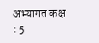अभ्यागत कक्ष : 5